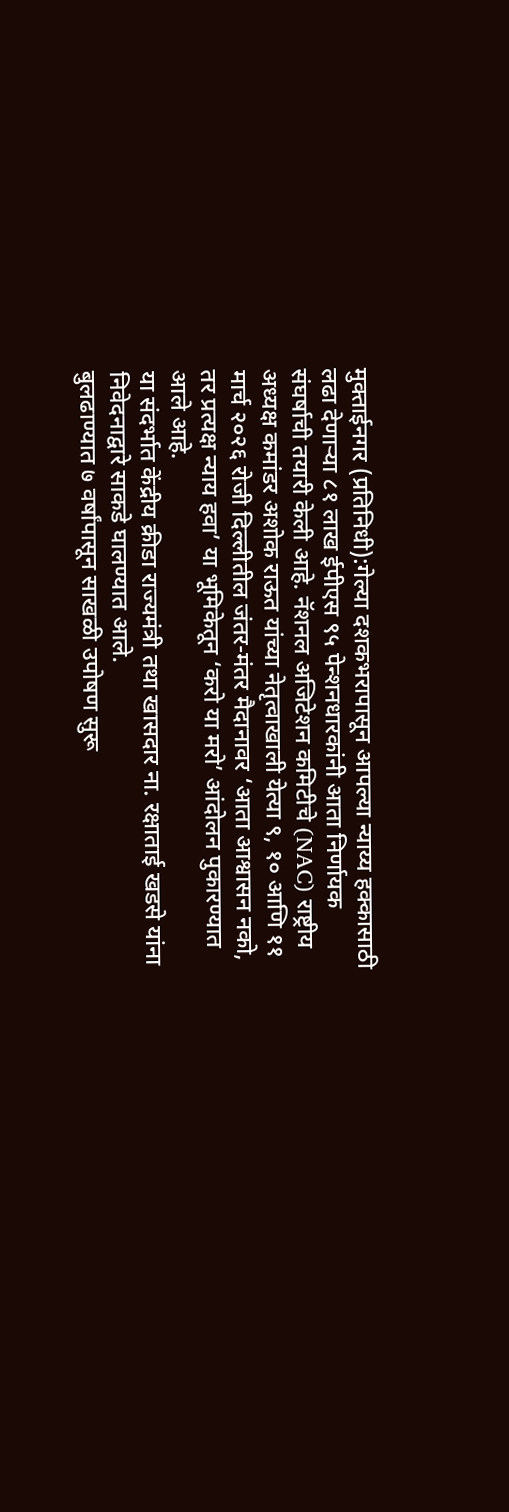मुक्ताईनगर (प्रतिनिधी):गेल्या दशकभरापासून आपल्या न्याय्य हक्कासाठी लढा देणाऱ्या ८१ लाख ईपीएस ९५ पेन्शनधारकांनी आता निर्णायक संघर्षाची तयारी केली आहे. नॅशनल अजिटेशन कमिटीचे (NAC) राष्ट्रीय अध्यक्ष कमांडर अशोक राऊत यांच्या नेतृत्वाखाली येत्या ९, १० आणि ११ मार्च २०२६ रोजी दिल्लीतील जंतर-मंतर मैदानावर ‘आता आश्वासन नको, तर प्रत्यक्ष न्याय हवा’ या भूमिकेतून ‘करो या मरो’ आंदोलन पुकारण्यात आले आहे.
या संदर्भात केंद्रीय क्रीडा राज्यमंत्री तथा खासदार ना. रक्षाताई खडसे यांना निवेदनाद्वारे साकडे घालण्यात आले.
बुलढाण्यात ७ वर्षांपासून साखळी उपोषण सुरू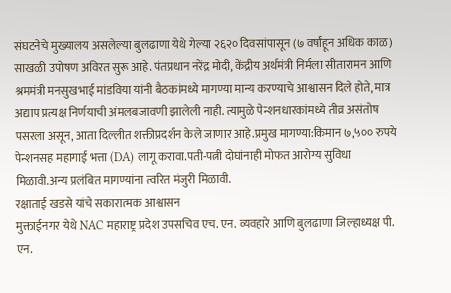संघटनेचे मुख्यालय असलेल्या बुलढाणा येथे गेल्या २६२० दिवसांपासून (७ वर्षांहून अधिक काळ) साखळी उपोषण अविरत सुरू आहे. पंतप्रधान नरेंद्र मोदी, केंद्रीय अर्थमंत्री निर्मला सीतारामन आणि श्रममंत्री मनसुखभाई मांडविया यांनी बैठकांमध्ये मागण्या मान्य करण्याचे आश्वासन दिले होते, मात्र अद्याप प्रत्यक्ष निर्णयाची अंमलबजावणी झालेली नाही. त्यामुळे पेन्शनधारकांमध्ये तीव्र असंतोष पसरला असून, आता दिल्लीत शक्तीप्रदर्शन केले जाणार आहे.प्रमुख मागण्या:किमान ७,५०० रुपये पेन्शनसह महागाई भत्ता (DA) लागू करावा.पती-पत्नी दोघांनाही मोफत आरोग्य सुविधा मिळावी.अन्य प्रलंबित मागण्यांना त्वरित मंजुरी मिळावी.
रक्षाताई खडसे यांचे सकारात्मक आश्वासन
मुक्ताईनगर येथे NAC महाराष्ट्र प्रदेश उपसचिव एच. एन. व्यवहारे आणि बुलढाणा जिल्हाध्यक्ष पी. एन.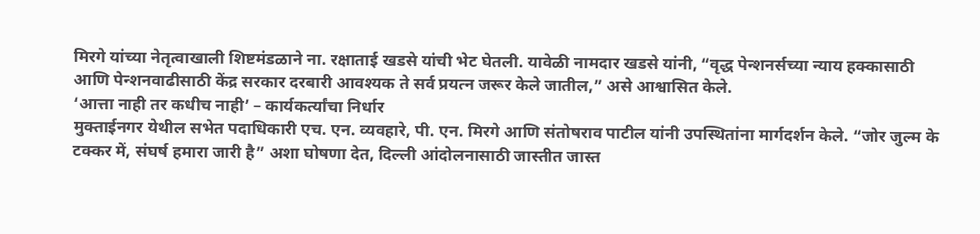मिरगे यांच्या नेतृत्वाखाली शिष्टमंडळाने ना. रक्षाताई खडसे यांची भेट घेतली. यावेळी नामदार खडसे यांनी, “वृद्ध पेन्शनर्सच्या न्याय हक्कासाठी आणि पेन्शनवाढीसाठी केंद्र सरकार दरबारी आवश्यक ते सर्व प्रयत्न जरूर केले जातील,” असे आश्वासित केले.
‘आत्ता नाही तर कधीच नाही’ – कार्यकर्त्यांचा निर्धार
मुक्ताईनगर येथील सभेत पदाधिकारी एच. एन. व्यवहारे, पी. एन. मिरगे आणि संतोषराव पाटील यांनी उपस्थितांना मार्गदर्शन केले. “जोर जुल्म के टक्कर में, संघर्ष हमारा जारी है” अशा घोषणा देत, दिल्ली आंदोलनासाठी जास्तीत जास्त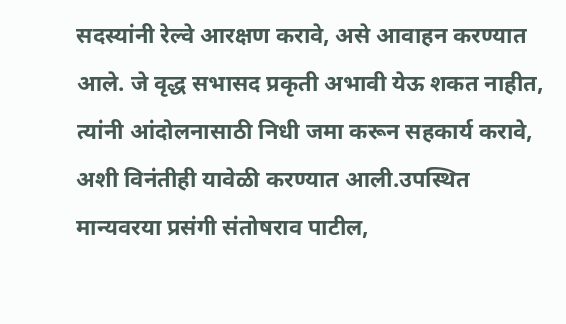सदस्यांनी रेल्वे आरक्षण करावे, असे आवाहन करण्यात आले. जे वृद्ध सभासद प्रकृती अभावी येऊ शकत नाहीत, त्यांनी आंदोलनासाठी निधी जमा करून सहकार्य करावे, अशी विनंतीही यावेळी करण्यात आली.उपस्थित मान्यवरया प्रसंगी संतोषराव पाटील,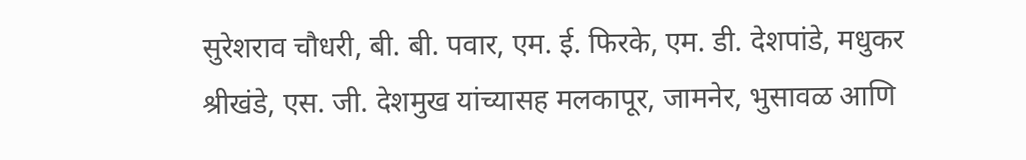सुरेशराव चौधरी, बी. बी. पवार, एम. ई. फिरके, एम. डी. देशपांडे, मधुकर श्रीखंडे, एस. जी. देशमुख यांच्यासह मलकापूर, जामनेर, भुसावळ आणि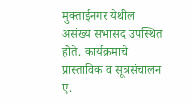मुक्ताईनगर येथील असंख्य सभासद उपस्थित होते. कार्यक्रमाचे प्रास्ताविक व सूत्रसंचालन ए.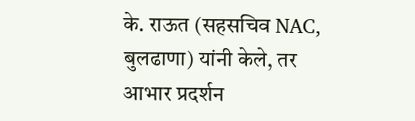के. राऊत (सहसचिव NAC, बुलढाणा) यांनी केले, तर आभार प्रदर्शन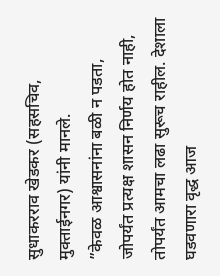सुधाकरराव खेडकर (सहसचिव, मुक्ताईनगर) यांनी मानले.
”केवळ आश्वासनांना बळी न पडता, जोपर्यंत प्रत्यक्ष शासन निर्णय होत नाही, तोपर्यंत आमचा लढा सुरूच राहील. देशाला घडवणारा वृद्ध आज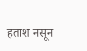हताश नसून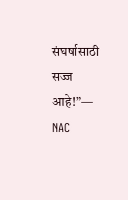संघर्षासाठी सज्ज आहे!”— NAC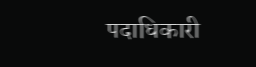पदाधिकारी